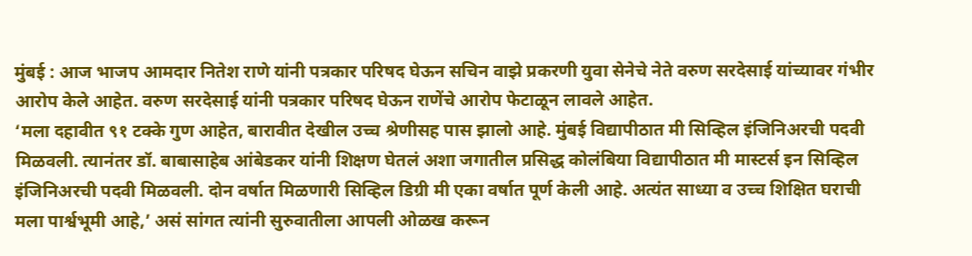मुंबई : आज भाजप आमदार नितेश राणे यांनी पत्रकार परिषद घेऊन सचिन वाझे प्रकरणी युवा सेनेचे नेते वरुण सरदेसाई यांच्यावर गंभीर आरोप केले आहेत. वरुण सरदेसाई यांनी पत्रकार परिषद घेऊन राणेंचे आरोप फेटाळून लावले आहेत.
‘मला दहावीत ९१ टक्के गुण आहेत, बारावीत देखील उच्च श्रेणीसह पास झालो आहे. मुंबई विद्यापीठात मी सिव्हिल इंजिनिअरची पदवी मिळवली. त्यानंतर डॉ. बाबासाहेब आंबेडकर यांनी शिक्षण घेतलं अशा जगातील प्रसिद्ध कोलंबिया विद्यापीठात मी मास्टर्स इन सिव्हिल इंजिनिअरची पदवी मिळवली. दोन वर्षात मिळणारी सिव्हिल डिग्री मी एका वर्षात पूर्ण केली आहे. अत्यंत साध्या व उच्च शिक्षित घराची मला पार्श्वभूमी आहे,’ असं सांगत त्यांनी सुरुवातीला आपली ओळख करून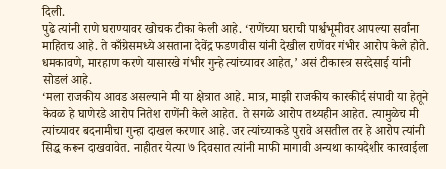दिली.
पुढे त्यांनी राणे घराण्यावर खोचक टीका केली आहे. ‘राणेंच्या घराची पार्श्वभूमीवर आपल्या सर्वांना माहितच आहे. ते काँग्रेसमध्ये असताना देवेंद्र फडणवीस यांनी देखील राणेंवर गंभीर आरोप केले होते. धमकावणे, मारहाण करणे यासारखे गंभीर गुन्हे त्यांच्यावर आहेत,’ असं टीकास्त्र सरदेसाई यांनी सोडलं आहे.
‘मला राजकीय आवड असल्याने मी या क्षेत्रात आहे. मात्र, माझी राजकीय कारकीर्द संपावी या हेतूने केवळ हे घाणेरडे आरोप नितेश राणेंनी केले आहेत. ते सगळे आरोप तथ्यहीन आहेत. त्यामुळेच मी त्यांच्यावर बदनामीचा गुन्हा दाखल करणार आहे. जर त्यांच्याकडे पुरावे असतील तर हे आरोप त्यांनी सिद्ध करून दाखवावेत. नाहीतर येत्या ७ दिवसात त्यांनी माफी मागावी अन्यथा कायदेशीर कारवाईला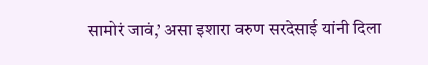सामोरं जावं,’ असा इशारा वरुण सरदेसाई यांनी दिला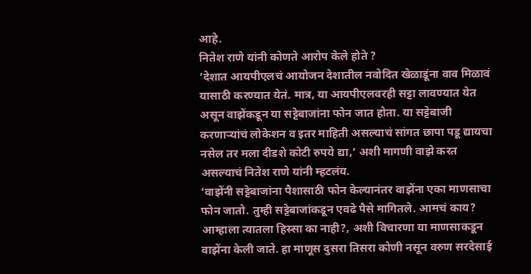आहे.
नितेश राणे यांनी कोणते आरोप केले होते ?
‘देशात आयपीएलचं आयोजन देशातील नवोदित खेळाडूंना वाव मिळावं यासाठी करण्यात येतं. मात्र, या आयपीएलवरही सट्टा लावण्यात येत असून वाझेंकडून या सट्टेबाजांना फोन जात होता. या सट्टेबाजी करणाऱ्यांचं लोकेशन व इतर माहिती असल्याचं सांगत छापा पडू द्यायचा नसेल तर मला दीडशे कोटी रुपये द्या,’ अशी मागणी वाझे करत असल्याचं नितेश राणे यांनी म्हटलंय.
‘वाझेंनी सट्टेबाजांना पैशासाठी फोन केल्यानंतर वाझेंना एका माणसाचा फोन जातो. तुम्ही सट्टेबाजांकडून एवढे पैसे मागितले. आमचं काय? आम्हाला त्यातला हिस्सा का नाही?, अशी विचारणा या माणसाकडून वाझेंना केली जाते. हा माणूस दुसरा तिसरा कोणी नसून वरुण सरदेसाई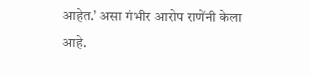आहेत.’ असा गंभीर आरोप राणेंनी केला आहे.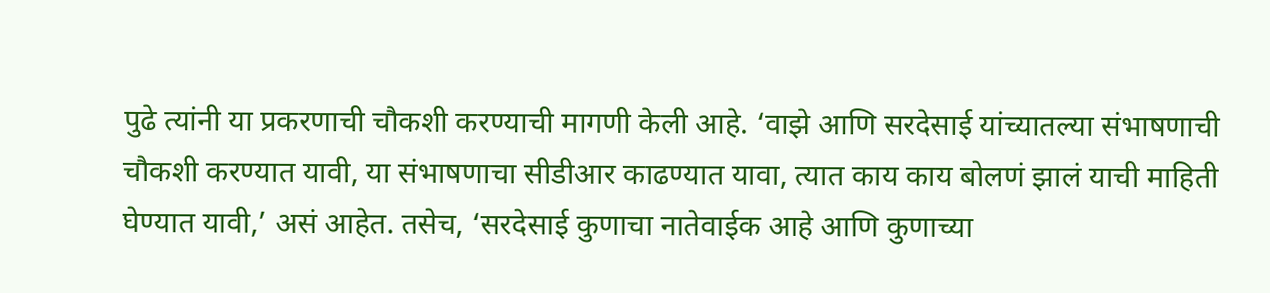पुढे त्यांनी या प्रकरणाची चौकशी करण्याची मागणी केली आहे. ‘वाझे आणि सरदेसाई यांच्यातल्या संभाषणाची चौकशी करण्यात यावी, या संभाषणाचा सीडीआर काढण्यात यावा, त्यात काय काय बोलणं झालं याची माहिती घेण्यात यावी,’ असं आहेत. तसेच, ‘सरदेसाई कुणाचा नातेवाईक आहे आणि कुणाच्या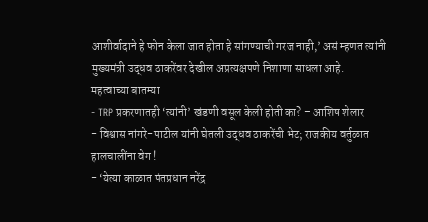आशीर्वादाने हे फोन केला जात होता हे सांगण्याची गरज नाही,’ असं म्हणत त्यांनी मुख्यमंत्री उद्धव ठाकरेंवर देखील अप्रत्यक्षपणे निशाणा साधला आहे.
महत्वाच्या बातम्या
- TRP प्रकरणातही ‘त्यांनी’ खंडणी वसूल केली होती का? – आशिष शेलार
- विश्वास नांगरे-पाटील यांनी घेतली उद्धव ठाकरेंची भेट; राजकीय वर्तुळात हालचालींना वेग !
- ‘येत्या काळात पंतप्रधान नरेंद्र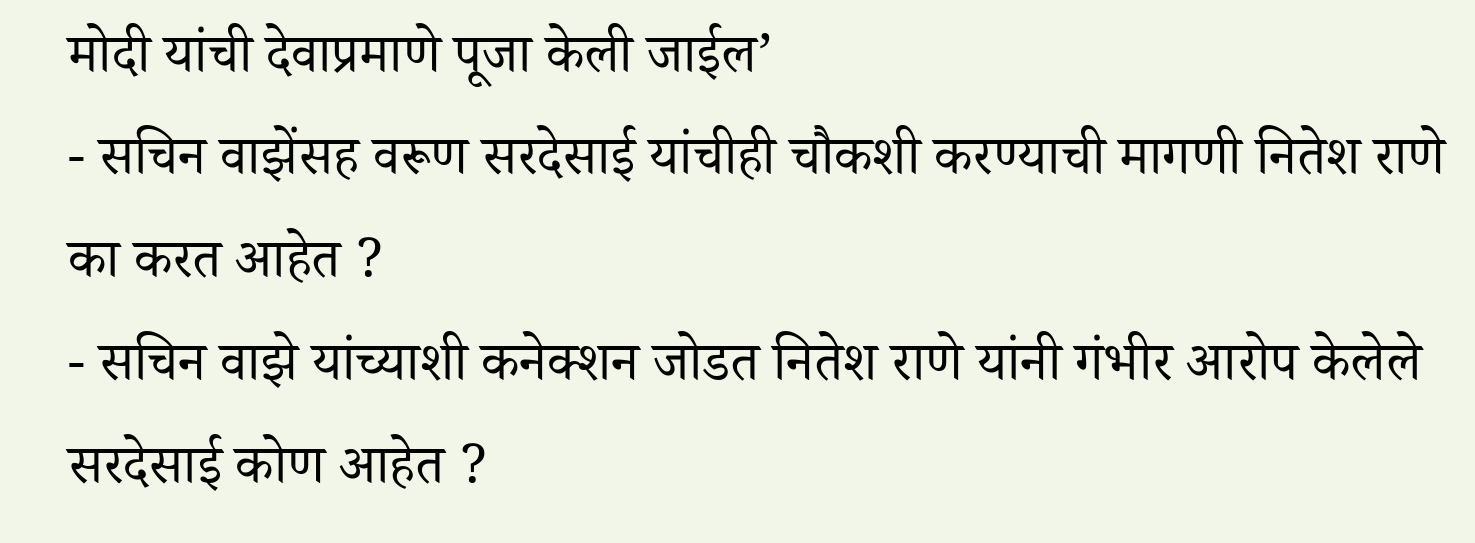मोदी यांची देवाप्रमाणे पूजा केली जाईल’
- सचिन वाझेंसह वरूण सरदेसाई यांचीही चौकशी करण्याची मागणी नितेश राणे का करत आहेत ?
- सचिन वाझे यांच्याशी कनेक्शन जोडत नितेश राणे यांनी गंभीर आरोप केलेले सरदेसाई कोण आहेत ?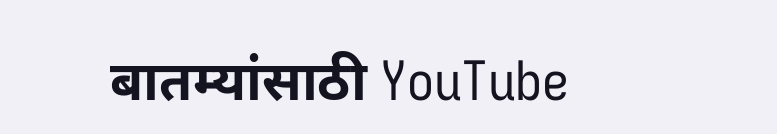बातम्यांसाठी YouTube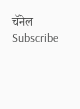चॅनेल Subscribe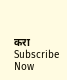करा
Subscribe Now